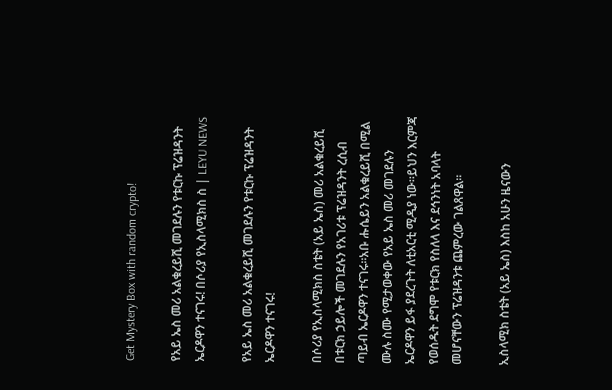Get Mystery Box with random crypto!

የአይ ኤስ መሪ አልቁረይሺ መገደሉን የቱርኩ ፕሬዝዳንት ኤርዶዋን ተናገሩ! በሶሪያ የኢስላሚክስ ስ | LEYU NEWS

የአይ ኤስ መሪ አልቁረይሺ መገደሉን የቱርኩ ፕሬዝዳንት ኤርዶዋን ተናገሩ!

በሶሪያ የኢስላሚክስ ስቴት (አይ ኤስ) መሪ አልቁረይሺ በቱርክ ኃይሎች መገደሉን የአገሪቱ ፕሬዝዳንት ረሲብ ጣይብ ኤርዶዋን ተናገሩ።አቡ ሑሴይን አልቁረይሺ በሚል ሙሉ ስሙ የሚታወቀው የአይ ኤስ መሪ መገደሉን ኤርዶዋን ይፋ ያደረጉት ለቲአርቲ ሚዲያ ነው።ይህን እርምጃ የወሰዱት ደግሞ የቱርክ የስለላ እና ደኅንነት አባላት መሆናቸውን ፕሬዝዳንቱ ጨምረው ገልጸዋል።

ኢስላሚክ ስቴት (አይ ኤስ) እስከ አሁን ዜናውን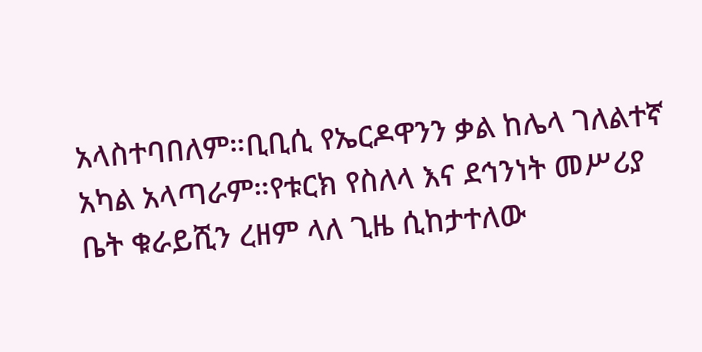አላስተባበለም።ቢቢሲ የኤርዶዋንን ቃል ከሌላ ገለልተኛ አካል አላጣራም።የቱርክ የስለላ እና ደኅንነት መሥሪያ ቤት ቁራይሺን ረዘም ላለ ጊዜ ሲከታተለው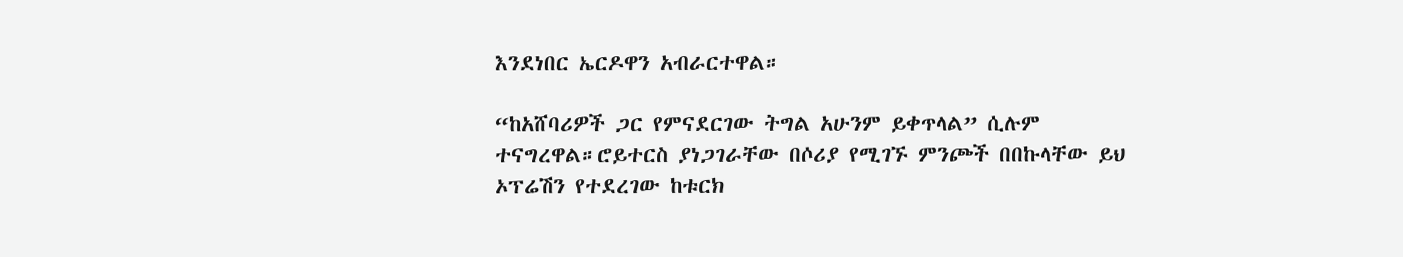እንደነበር ኤርዶዋን አብራርተዋል።

“ከአሸባሪዎች ጋር የምናደርገው ትግል አሁንም ይቀጥላል” ሲሉም ተናግረዋል።ሮይተርስ ያነጋገራቸው በሶሪያ የሚገኙ ምንጮች በበኩላቸው ይህ ኦፕሬሽን የተደረገው ከቱርክ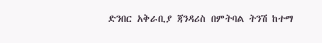ድንበር አቅራቢያ ጃንዳሪስ በምትባል ትንሽ ከተማ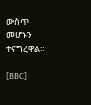ውስጥ መሆኑን ተናግረዋል።

[BBC]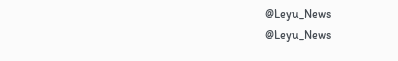@Leyu_News
@Leyu_News